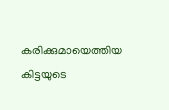കരിക്കുമായെത്തിയ കിട്ടയുടെ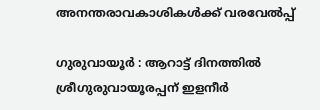അനന്തരാവകാശികൾക്ക് വരവേൽപ്പ്

ഗുരുവായൂർ : ആറാട്ട് ദിനത്തിൽ ശ്രീഗുരുവായൂരപ്പന് ഇളനീർ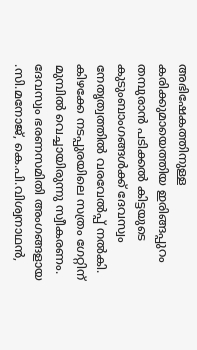അഭിഷേകത്തിനുള്ള കരിക്കുമായെത്തിയ ഇരിങ്ങപ്പുറം തമ്പുരാൻ പടിക്കൽ കിട്ടയുടെ കുടുംബാംഗങ്ങൾക്ക് ദേവസ്വം നേതൃത്വത്തിൽ വരവേൽപ്പ് നൽകി. കിഴക്കേ നടപ്പുരയിലെ സത്രം ഗേറ്റിന് മുമ്പിൽ വെച്ചായിരുന്നു സ്വീകരണം. ദേവസ്വം ഭരണസമിതി അംഗങ്ങളായ .സി.മനോജ്, കെ.പി.വിശ്വനാഥൻ,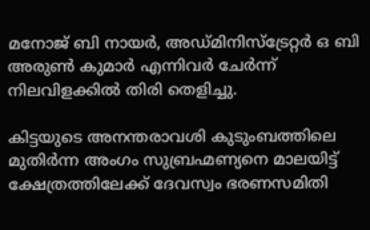മനോജ് ബി നായർ, അഡ്മിനിസ്ട്രേറ്റർ ഒ ബി അരുൺ കുമാർ എന്നിവർ ചേർന്ന് നിലവിളക്കിൽ തിരി തെളിച്ചു.

കിട്ടയുടെ അനന്തരാവശി കുടുംബത്തിലെ മുതിർന്ന അംഗം സുബ്രഹ്മണ്യനെ മാലയിട്ട് ക്ഷേത്രത്തിലേക്ക് ദേവസ്വം ഭരണസമിതി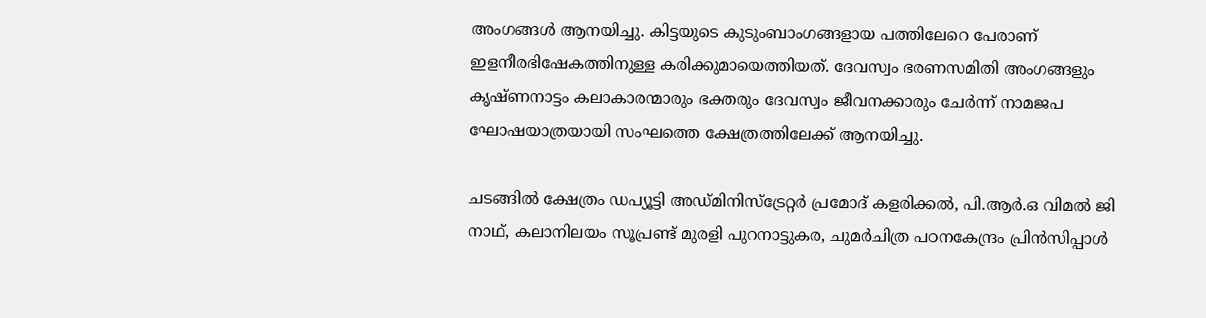അംഗങ്ങൾ ആനയിച്ചു. കിട്ടയുടെ കുടുംബാംഗങ്ങളായ പത്തിലേറെ പേരാണ് ഇളനീരഭിഷേകത്തിനുള്ള കരിക്കുമായെത്തിയത്. ദേവസ്വം ഭരണസമിതി അംഗങ്ങളും കൃഷ്ണനാട്ടം കലാകാരന്മാരും ഭക്തരും ദേവസ്വം ജീവനക്കാരും ചേർന്ന് നാമജപ ഘോഷയാത്രയായി സംഘത്തെ ക്ഷേത്രത്തിലേക്ക് ആനയിച്ചു.

ചടങ്ങിൽ ക്ഷേത്രം ഡപ്യൂട്ടി അഡ്മിനിസ്ട്രേറ്റർ പ്രമോദ് കളരിക്കൽ, പി.ആർ.ഒ വിമൽ ജി നാഥ്, കലാനിലയം സൂപ്രണ്ട് മുരളി പുറനാട്ടുകര, ചുമർചിത്ര പഠനകേന്ദ്രം പ്രിൻസിപ്പാൾ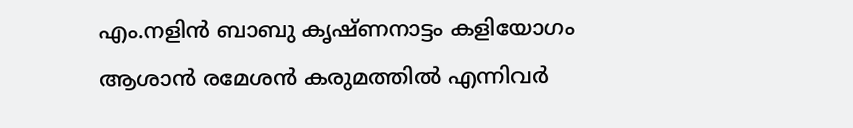എം.നളിൻ ബാബു കൃഷ്ണനാട്ടം കളിയോഗം ആശാൻ രമേശൻ കരുമത്തിൽ എന്നിവർ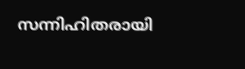സന്നിഹിതരായി